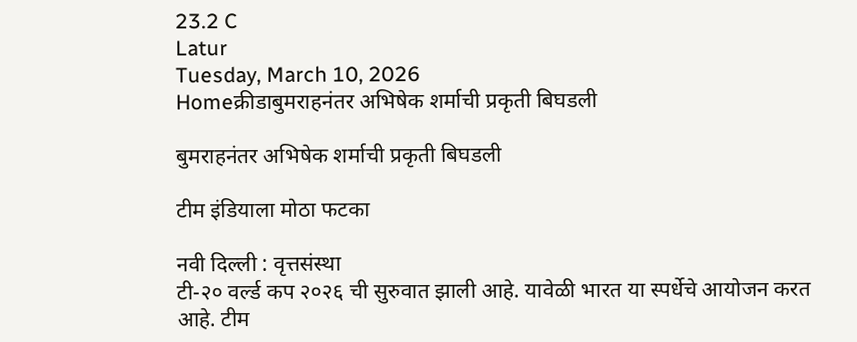23.2 C
Latur
Tuesday, March 10, 2026
Homeक्रीडाबुमराहनंतर अभिषेक शर्माची प्रकृती बिघडली

बुमराहनंतर अभिषेक शर्माची प्रकृती बिघडली

टीम इंडियाला मोठा फटका

नवी दिल्ली : वृत्तसंस्था
टी-२० वर्ल्ड कप २०२६ ची सुरुवात झाली आहे. यावेळी भारत या स्पर्धेचे आयोजन करत आहे. टीम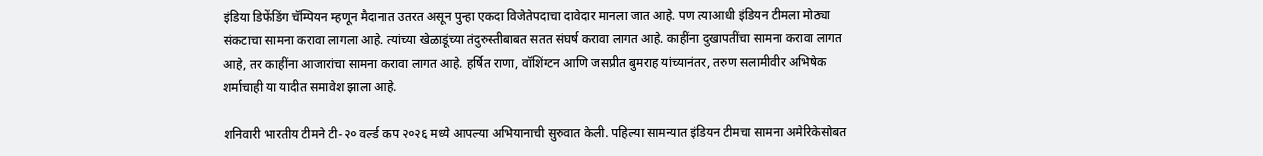इंडिया डिफेंडिंग चॅम्पियन म्हणून मैदानात उतरत असून पुन्हा एकदा विजेतेपदाचा दावेदार मानला जात आहे. पण त्याआधी इंडियन टीमला मोठ्या संकटाचा सामना करावा लागला आहे. त्यांच्या खेळाडूंच्या तंदुरुस्तीबाबत सतत संघर्ष करावा लागत आहे. काहींना दुखापतींचा सामना करावा लागत आहे, तर काहींना आजारांचा सामना करावा लागत आहे. हर्षित राणा, वॉशिंग्टन आणि जसप्रीत बुमराह यांच्यानंतर, तरुण सलामीवीर अभिषेक शर्माचाही या यादीत समावेश झाला आहे.

शनिवारी भारतीय टीमने टी-२० वर्ल्ड कप २०२६ मध्ये आपल्या अभियानाची सुरुवात केली. पहिल्या सामन्यात इंडियन टीमचा सामना अमेरिकेसोबत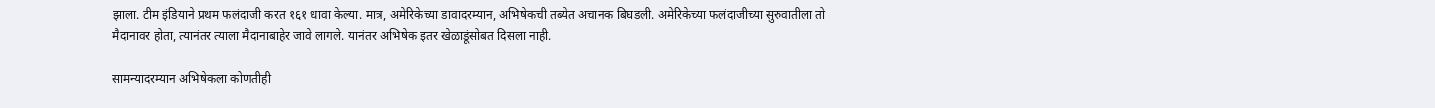झाला. टीम इंडियाने प्रथम फलंदाजी करत १६१ धावा केल्या. मात्र, अमेरिकेच्या डावादरम्यान, अभिषेकची तब्येत अचानक बिघडली. अमेरिकेच्या फलंदाजीच्या सुरुवातीला तो मैदानावर होता, त्यानंतर त्याला मैदानाबाहेर जावे लागले. यानंतर अभिषेक इतर खेळाडूंसोबत दिसला नाही.

सामन्यादरम्यान अभिषेकला कोणतीही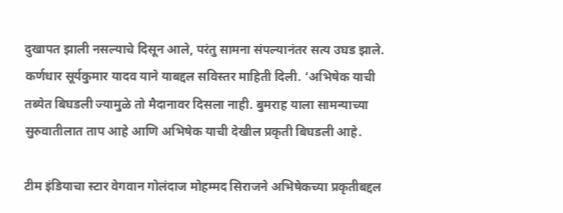दुखापत झाली नसल्याचे दिसून आले, परंतु सामना संपल्यानंतर सत्य उघड झाले. कर्णधार सूर्यकुमार यादव याने याबद्दल सविस्तर माहिती दिली. ‘अभिषेक याची तब्येत बिघडली ज्यामुळे तो मैदानावर दिसला नाही. बुमराह याला सामन्याच्या सुरुवातीलात ताप आहे आणि अभिषेक याची देखील प्रकृती बिघडली आहे.

टीम इंडियाचा स्टार वेगवान गोलंदाज मोहम्मद सिराजने अभिषेकच्या प्रकृतीबद्दल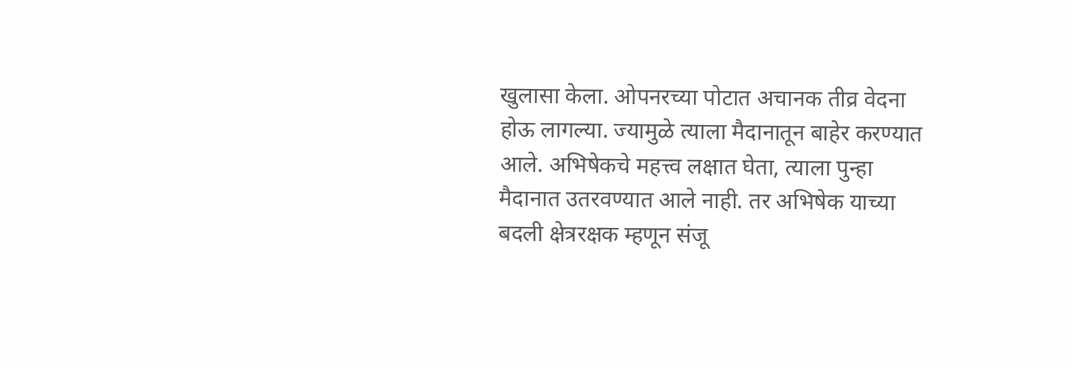खुलासा केला. ओपनरच्या पोटात अचानक तीव्र वेदना होऊ लागल्या. ज्यामुळे त्याला मैदानातून बाहेर करण्यात आले. अभिषेकचे महत्त्व लक्षात घेता, त्याला पुन्हा मैदानात उतरवण्यात आले नाही. तर अभिषेक याच्या बदली क्षेत्ररक्षक म्हणून संजू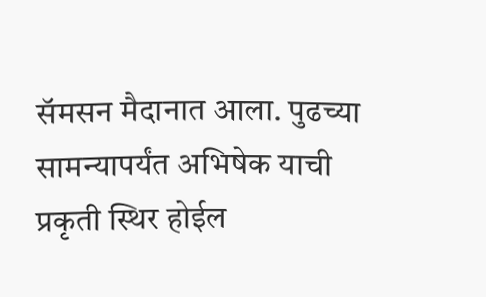सॅमसन मैदानात आला. पुढच्या सामन्यापर्यंत अभिषेक याची प्रकृती स्थिर होईल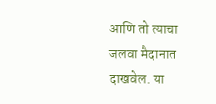आणि तो त्याचा जलवा मैदानात दाखवेल. या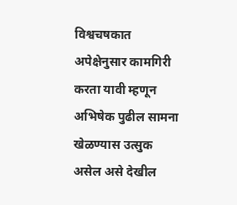विश्वचषकात अपेक्षेनुसार कामगिरी करता यावी म्हणून अभिषेक पुढील सामना खेळण्यास उत्सुक असेल असे देखील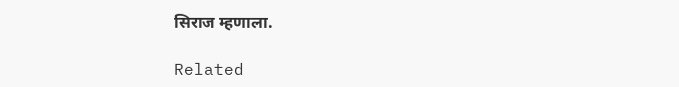सिराज म्हणाला.

Related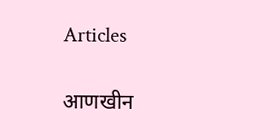Articles

आणखीन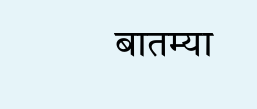बातम्या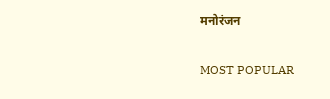मनोरंजन

MOST POPULAR